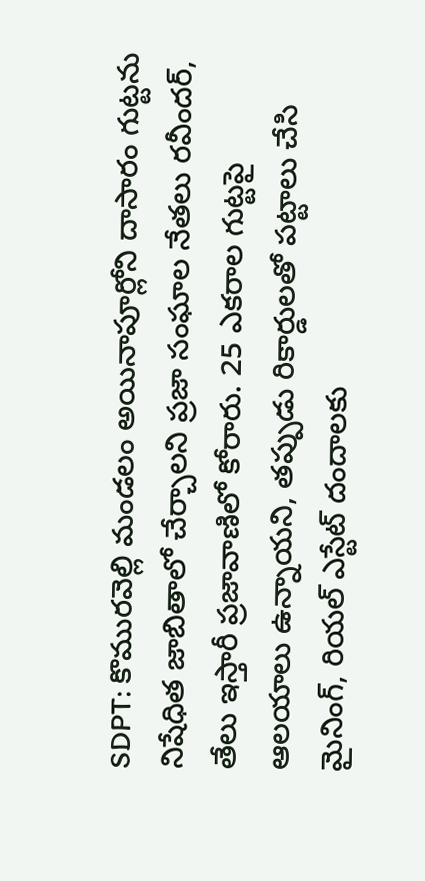SDPT: కొమురవెల్లి మండలం అయినాపూర్లోని దాసారం గుట్టను నిషేధిత జాబితాలో చేర్చాలని ప్రజా సంఘాల నేతలు రవీందర్, తేలు ఇస్తారీ ప్రజావాణిలో కోరారు. 25 ఎకరాల గుట్టపై ఆలయాలు ఉన్నాయని, తప్పుడు రికార్డులతో పట్టాలు చేసి మైనింగ్, రియల్ ఎస్టేట్ దందాలకు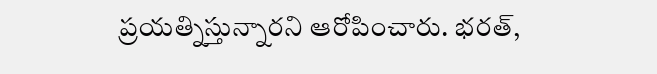ప్రయత్నిస్తున్నారని ఆరోపించారు. భరత్,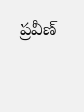ప్రవీణ్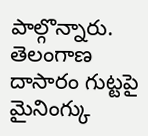పాల్గొన్నారు.
తెలంగాణ
దాసారం గుట్టపై మైనింగ్కు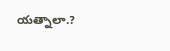యత్నాలా.?